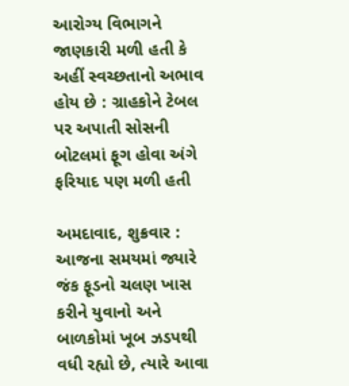આરોગ્ય વિભાગને જાણકારી મળી હતી કે અહીં સ્વચ્છતાનો અભાવ હોય છે : ગ્રાહકોને ટેબલ પર અપાતી સોસની બોટલમાં ફૂગ હોવા અંગે ફરિયાદ પણ મળી હતી

અમદાવાદ, શુક્રવાર : આજના સમયમાં જ્યારે જંક ફૂડનો ચલણ ખાસ કરીને યુવાનો અને બાળકોમાં ખૂબ ઝડપથી વધી રહ્યો છે, ત્યારે આવા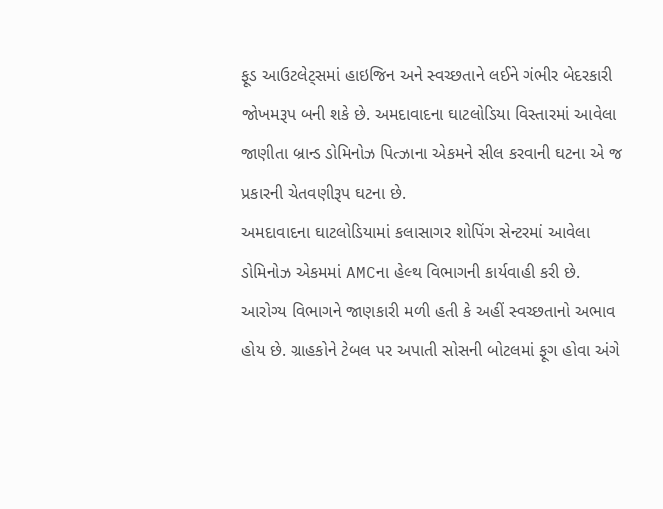ફૂડ આઉટલેટ્સમાં હાઇજિન અને સ્વચ્છતાને લઈને ગંભીર બેદરકારી જોખમરૂપ બની શકે છે. અમદાવાદના ઘાટલોડિયા વિસ્તારમાં આવેલા જાણીતા બ્રાન્ડ ડોમિનોઝ પિત્ઝાના એકમને સીલ કરવાની ઘટના એ જ પ્રકારની ચેતવણીરૂપ ઘટના છે.
અમદાવાદના ઘાટલોડિયામાં કલાસાગર શોપિંગ સેન્ટરમાં આવેલા ડોમિનોઝ એકમમાં AMCના હેલ્થ વિભાગની કાર્યવાહી કરી છે. આરોગ્ય વિભાગને જાણકારી મળી હતી કે અહીં સ્વચ્છતાનો અભાવ હોય છે. ગ્રાહકોને ટેબલ પર અપાતી સોસની બોટલમાં ફૂગ હોવા અંગે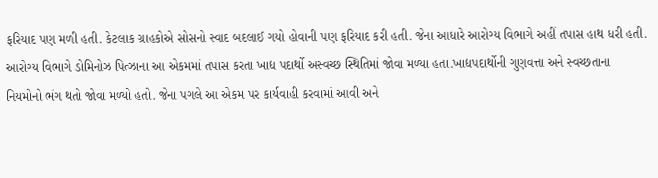ફરિયાદ પણ મળી હતી. કેટલાક ગ્રાહકોએ સોસનો સ્વાદ બદલાઈ ગયો હોવાની પણ ફરિયાદ કરી હતી. જેના આધારે આરોગ્ય વિભાગે અહીં તપાસ હાથ ધરી હતી. આરોગ્ય વિભાગે ડોમિનોઝ પિત્ઝાના આ એકમમાં તપાસ કરતા ખાદ્ય પદાર્થો અસ્વચ્છ સ્થિતિમાં જોવા મળ્યા હતા.ખાદ્યપદાર્થોની ગુણવત્તા અને સ્વચ્છતાના નિયમોનો ભંગ થતો જોવા મળ્યો હતો. જેના પગલે આ એકમ પર કાર્યવાહી કરવામાં આવી અને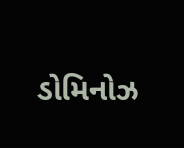ડોમિનોઝ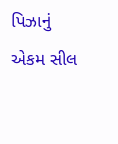પિઝાનું એકમ સીલ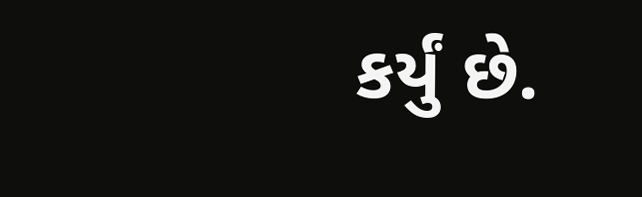કર્યું છે.